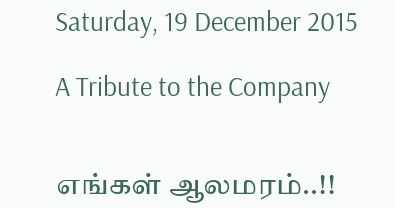Saturday, 19 December 2015

A Tribute to the Company


எங்கள் ஆலமரம்..!!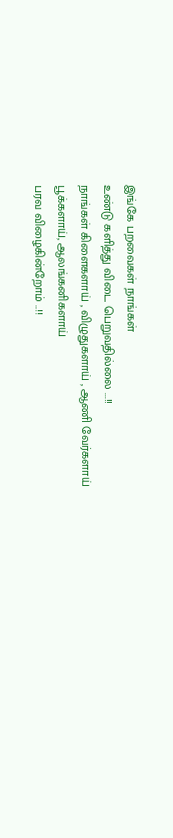இங்கே பறவைகள் நாங்கள்
உண்டு களித்து விடை பெறுவதில்லை ...!!
நாங்கள் கிளைகளாய் , விழுதுகளாய் , ஆணி வேர்களாய்
பூக்களாய், ஆலங்கனிகளாய்
பரவ விழைகின்றோம் ..!!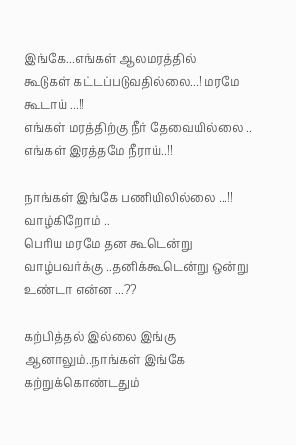இங்கே...எங்கள் ஆலமரத்தில்
கூடுகள் கட்டப்படுவதில்லை...! மரமே கூடாய் ...!!
எங்கள் மரத்திற்கு நீர் தேவையில்லை ..
எங்கள் இரத்தமே நீராய்..!!

நாங்கள் இங்கே பணியிலில்லை ...!!
வாழ்கிறோம் ..
பெரிய மரமே தன கூடென்று
வாழ்பவர்க்கு ..தனிக்கூடென்று ஒன்று
உண்டா என்ன ...??

கற்பித்தல் இல்லை இங்கு
ஆனாலும்..நாங்கள் இங்கே கற்றுக்கொண்டதும்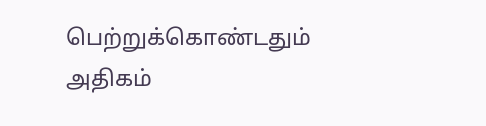பெற்றுக்கொண்டதும் அதிகம்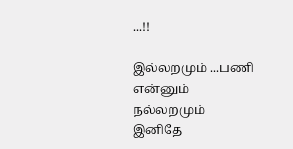...!!

இல்லறமும் ...பணி என்னும்
நல்லறமும் இனிதே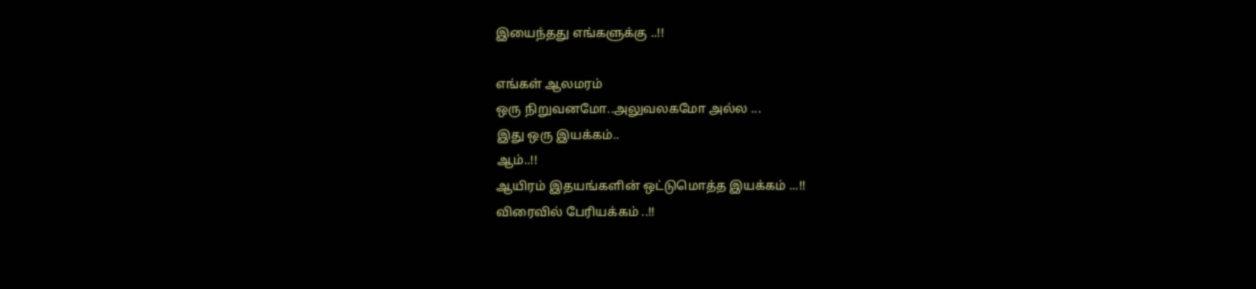இயைந்தது எங்களுக்கு ..!!

எங்கள் ஆலமரம்
ஒரு நிறுவனமோ..அலுவலகமோ அல்ல ...
இது ஒரு இயக்கம்..
ஆம்..!!
ஆயிரம் இதயங்களின் ஒட்டுமொத்த இயக்கம் ...!!
விரைவில் பேரியக்கம் ..!!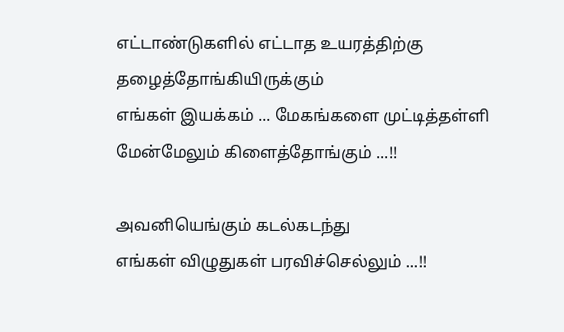எட்டாண்டுகளில் எட்டாத உயரத்திற்கு
தழைத்தோங்கியிருக்கும்
எங்கள் இயக்கம் ... மேகங்களை முட்டித்தள்ளி
மேன்மேலும் கிளைத்தோங்கும் ...!!

அவனியெங்கும் கடல்கடந்து
எங்கள் விழுதுகள் பரவிச்செல்லும் ...!!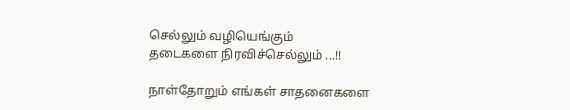செல்லும் வழியெங்கும்
தடைகளை நிரவிச்செல்லும் ...!!

நாள்தோறும் எங்கள் சாதனைகளை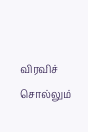விரவிச் சொல்லும்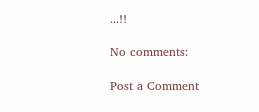...!!

No comments:

Post a Comment